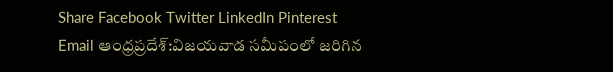Share Facebook Twitter LinkedIn Pinterest Email ఆంధ్రప్రదేశ్:విజయవాడ సమీపంలో జరిగిన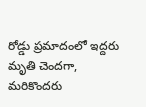రోడ్డు ప్రమాదంలో ఇద్దరు మృతి చెందగా, మరికొందరు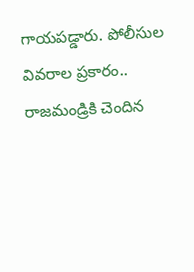గాయపడ్డారు. పోలీసుల వివరాల ప్రకారం.. రాజమండ్రికి చెందిన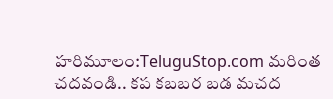హరిమూలం:TeluguStop.com మరింత చదవండి.. కప కబబర బడ మచద